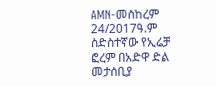AMN-መስከረም 24/2017ዓ.ም
ስድስተኛው የኢሬቻ ፎረም በአድዋ ድል መታሰቢያ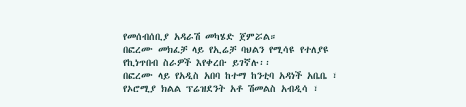የመሰብሰቢያ አዳራሽ መካሄድ ጀምሯል።
በፎረሙ መክፈቻ ላይ የኢሬቻ ባህልን የሚሳዩ የተለያዩ የኪነጥበብ ስራዎች እየቀረቡ ይገኛሉ፡፡
በፎረሙ ላይ የአዲስ አበባ ከተማ ከንቲባ አዳነች አቤቤ ፣ የኦሮሚያ ክልል ፕሬዝደንት አቶ ሽመልስ አብዲሳ ፣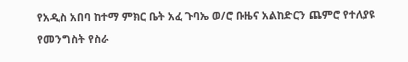የአዲስ አበባ ከተማ ምክር ቤት አፈ ጉባኤ ወ/ሮ ቡዜና አልከድርን ጨምሮ የተለያዩ የመንግስት የስራ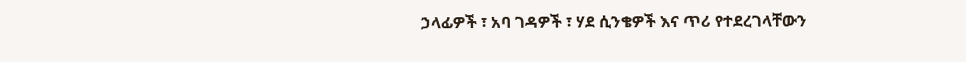ኃላፊዎች ፣ አባ ገዳዎች ፣ ሃደ ሲንቄዎች እና ጥሪ የተደረገላቸውን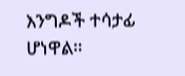እንግዶች ተሳታፊ ሆነዋል።